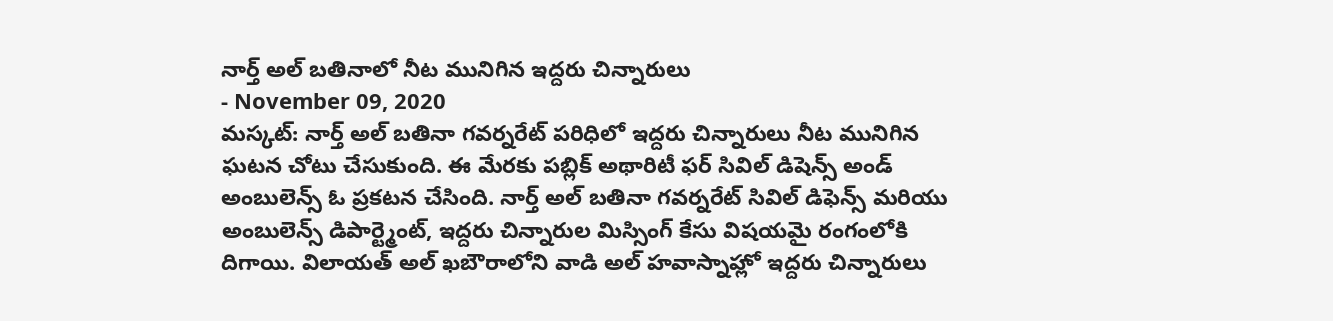నార్త్ అల్ బతినాలో నీట మునిగిన ఇద్దరు చిన్నారులు
- November 09, 2020
మస్కట్: నార్త్ అల్ బతినా గవర్నరేట్ పరిధిలో ఇద్దరు చిన్నారులు నీట మునిగిన ఘటన చోటు చేసుకుంది. ఈ మేరకు పబ్లిక్ అథారిటీ ఫర్ సివిల్ డిషెన్స్ అండ్ అంబులెన్స్ ఓ ప్రకటన చేసింది. నార్త్ అల్ బతినా గవర్నరేట్ సివిల్ డిఫెన్స్ మరియు అంబులెన్స్ డిపార్ట్మెంట్, ఇద్దరు చిన్నారుల మిస్సింగ్ కేసు విషయమై రంగంలోకి దిగాయి. విలాయత్ అల్ ఖబౌరాలోని వాడి అల్ హవాస్నాహ్లో ఇద్దరు చిన్నారులు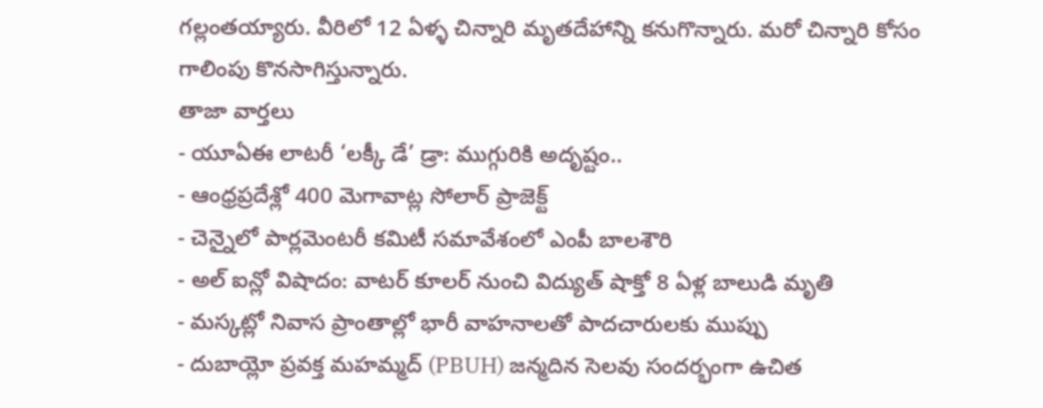గల్లంతయ్యారు. వీరిలో 12 ఏళ్ళ చిన్నారి మృతదేహాన్ని కనుగొన్నారు. మరో చిన్నారి కోసం గాలింపు కొనసాగిస్తున్నారు.
తాజా వార్తలు
- యూఏఈ లాటరీ ‘లక్కీ డే’ డ్రా: ముగ్గురికి అదృష్టం..
- ఆంధ్రప్రదేశ్లో 400 మెగావాట్ల సోలార్ ప్రాజెక్ట్
- చెన్నైలో పార్లమెంటరీ కమిటీ సమావేశంలో ఎంపీ బాలశౌరి
- అల్ ఐన్లో విషాదం: వాటర్ కూలర్ నుంచి విద్యుత్ షాక్తో 8 ఏళ్ల బాలుడి మృతి
- మస్కట్లో నివాస ప్రాంతాల్లో భారీ వాహనాలతో పాదచారులకు ముప్పు
- దుబాయ్లో ప్రవక్త మహమ్మద్ (PBUH) జన్మదిన సెలవు సందర్భంగా ఉచిత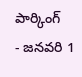పార్కింగ్
- జనవరి 1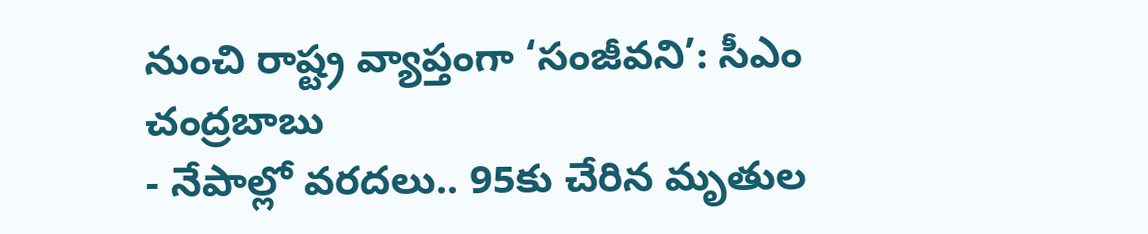నుంచి రాష్ట్ర వ్యాప్తంగా ‘సంజీవని’: సీఎం చంద్రబాబు
- నేపాల్లో వరదలు.. 95కు చేరిన మృతుల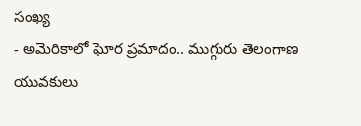సంఖ్య
- అమెరికాలో ఘోర ప్రమాదం.. ముగ్గురు తెలంగాణ యువకులు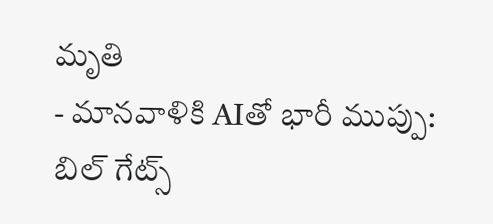మృతి
- మానవాళికి AIతో భారీ ముప్పు: బిల్ గేట్స్